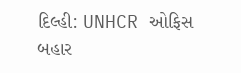દિલ્હી: UNHCR ઓફિસ બહાર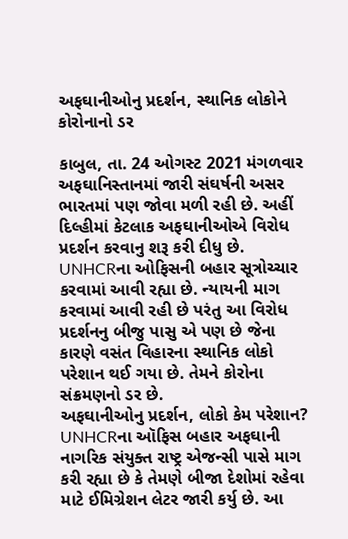અફઘાનીઓનુ પ્રદર્શન, સ્થાનિક લોકોને કોરોનાનો ડર

કાબુલ, તા. 24 ઓગસ્ટ 2021 મંગળવાર
અફઘાનિસ્તાનમાં જારી સંઘર્ષની અસર ભારતમાં પણ જોવા મળી રહી છે. અહીં દિલ્હીમાં કેટલાક અફઘાનીઓએ વિરોધ પ્રદર્શન કરવાનુ શરૂ કરી દીધુ છે. UNHCRના ઓફિસની બહાર સૂત્રોચ્ચાર કરવામાં આવી રહ્યા છે. ન્યાયની માગ કરવામાં આવી રહી છે પરંતુ આ વિરોધ પ્રદર્શનનુ બીજુ પાસુ એ પણ છે જેના કારણે વસંત વિહારના સ્થાનિક લોકો પરેશાન થઈ ગયા છે. તેમને કોરોના સંક્રમણનો ડર છે.
અફઘાનીઓનુ પ્રદર્શન, લોકો કેમ પરેશાન?
UNHCRના ઑફિસ બહાર અફઘાની નાગરિક સંયુક્ત રાષ્ટ્ર એજન્સી પાસે માગ કરી રહ્યા છે કે તેમણે બીજા દેશોમાં રહેવા માટે ઈમિગ્રેશન લેટર જારી કર્યુ છે. આ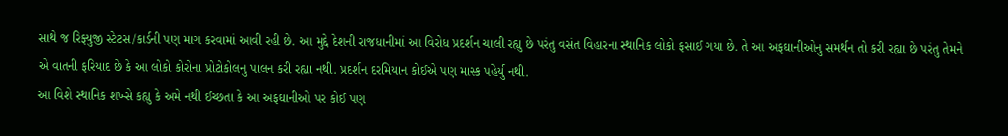સાથે જ રિફ્યુજી સ્ટેટસ/કાર્ડની પણ માગ કરવામાં આવી રહી છે. આ મુદ્દે દેશની રાજધાનીમાં આ વિરોધ પ્રદર્શન ચાલી રહ્યુ છે પરંતુ વસંત વિહારના સ્થાનિક લોકો ફસાઈ ગયા છે. તે આ અફઘાનીઓનુ સમર્થન તો કરી રહ્યા છે પરંતુ તેમને એ વાતની ફરિયાદ છે કે આ લોકો કોરોના પ્રોટોકોલનુ પાલન કરી રહ્યા નથી. પ્રદર્શન દરમિયાન કોઈએ પણ માસ્ક પહેર્યુ નથી.
આ વિશે સ્થાનિક શખ્સે કહ્યુ કે અમે નથી ઈચ્છતા કે આ અફઘાનીઓ પર કોઈ પણ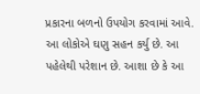પ્રકારના બળનો ઉપયોગ કરવામાં આવે. આ લોકોએ ઘણુ સહન કર્યુ છે. આ પહેલેથી પરેશાન છે. આશા છે કે આ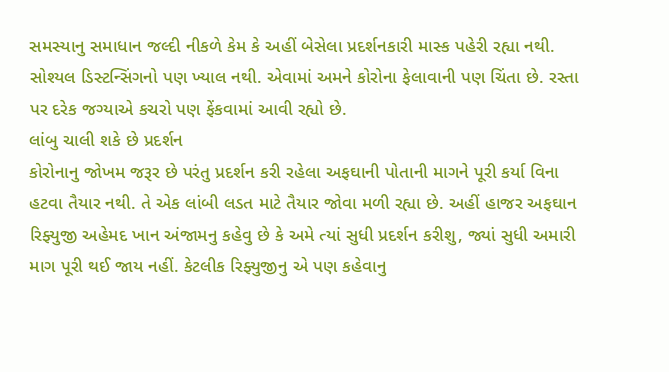સમસ્યાનુ સમાધાન જલ્દી નીકળે કેમ કે અહીં બેસેલા પ્રદર્શનકારી માસ્ક પહેરી રહ્યા નથી. સોશ્યલ ડિસ્ટન્સિંગનો પણ ખ્યાલ નથી. એવામાં અમને કોરોના ફેલાવાની પણ ચિંતા છે. રસ્તા પર દરેક જગ્યાએ કચરો પણ ફેંકવામાં આવી રહ્યો છે.
લાંબુ ચાલી શકે છે પ્રદર્શન
કોરોનાનુ જોખમ જરૂર છે પરંતુ પ્રદર્શન કરી રહેલા અફઘાની પોતાની માગને પૂરી કર્યા વિના હટવા તૈયાર નથી. તે એક લાંબી લડત માટે તૈયાર જોવા મળી રહ્યા છે. અહીં હાજર અફઘાન રિફ્યુજી અહેમદ ખાન અંજામનુ કહેવુ છે કે અમે ત્યાં સુધી પ્રદર્શન કરીશુ, જ્યાં સુધી અમારી માગ પૂરી થઈ જાય નહીં. કેટલીક રિફ્યુજીનુ એ પણ કહેવાનુ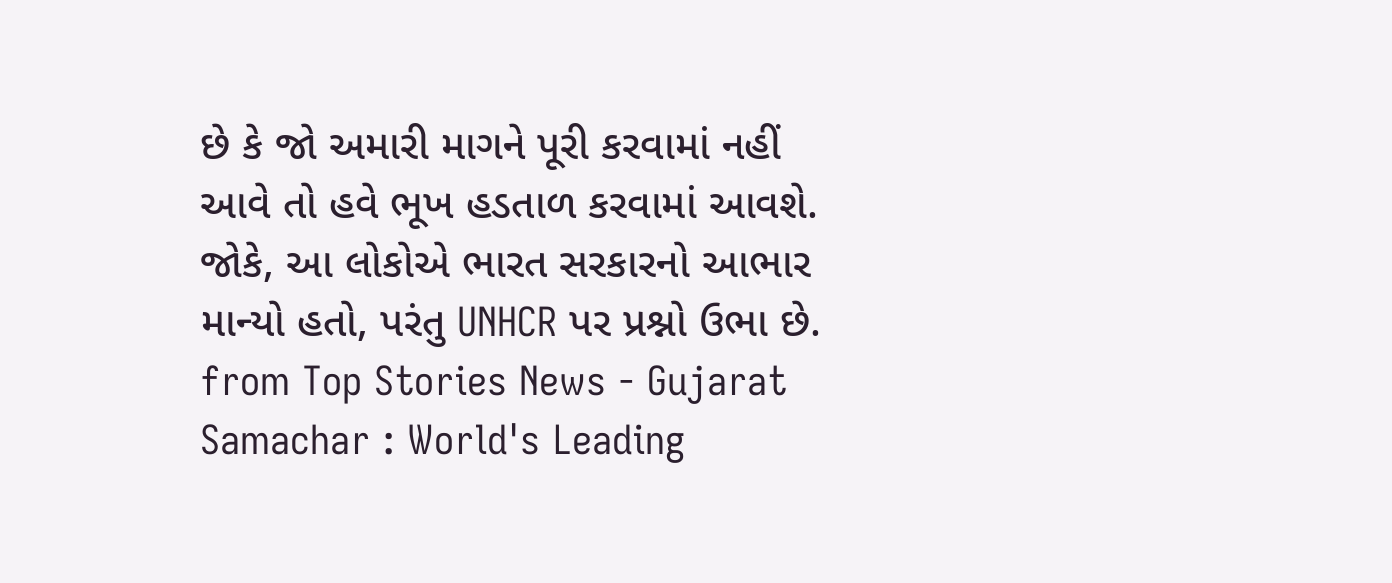છે કે જો અમારી માગને પૂરી કરવામાં નહીં આવે તો હવે ભૂખ હડતાળ કરવામાં આવશે. જોકે, આ લોકોએ ભારત સરકારનો આભાર માન્યો હતો, પરંતુ UNHCR પર પ્રશ્નો ઉભા છે.
from Top Stories News - Gujarat Samachar : World's Leading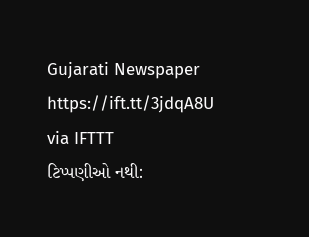Gujarati Newspaper https://ift.tt/3jdqA8U
via IFTTT
ટિપ્પણીઓ નથી: